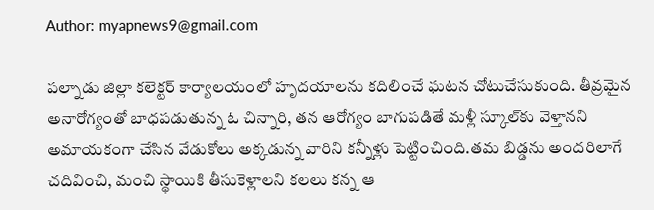Author: myapnews9@gmail.com

పల్నాడు జిల్లా కలెక్టర్ కార్యాలయంలో హృదయాలను కదిలించే ఘటన చోటుచేసుకుంది. తీవ్రమైన అనారోగ్యంతో బాధపడుతున్న ఓ చిన్నారి, తన ఆరోగ్యం బాగుపడితే మళ్లీ స్కూల్‌కు వెళ్తానని అమాయకంగా చేసిన వేడుకోలు అక్కడున్న వారిని కన్నీళ్లు పెట్టించింది.తమ బిడ్డను అందరిలాగే చదివించి, మంచి స్థాయికి తీసుకెళ్లాలని కలలు కన్న ఆ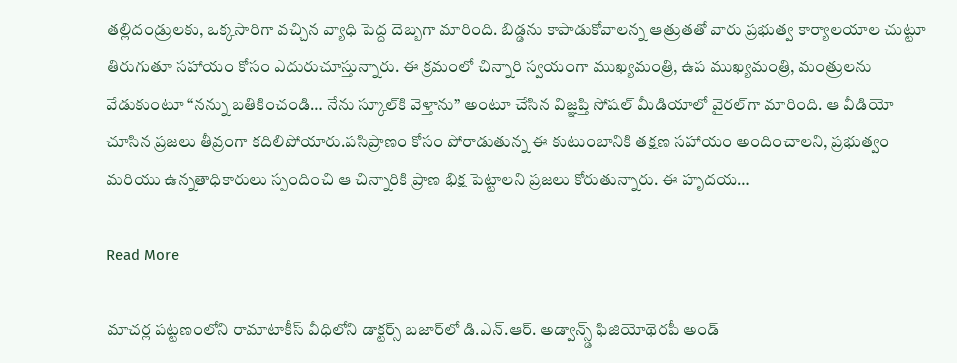తల్లిదండ్రులకు, ఒక్కసారిగా వచ్చిన వ్యాధి పెద్ద దెబ్బగా మారింది. బిడ్డను కాపాడుకోవాలన్న ఆత్రుతతో వారు ప్రభుత్వ కార్యాలయాల చుట్టూ తిరుగుతూ సహాయం కోసం ఎదురుచూస్తున్నారు. ఈ క్రమంలో చిన్నారి స్వయంగా ముఖ్యమంత్రి, ఉప ముఖ్యమంత్రి, మంత్రులను వేడుకుంటూ “నన్ను బతికించండి… నేను స్కూల్‌కి వెళ్తాను” అంటూ చేసిన విజ్ఞప్తి సోషల్ మీడియాలో వైరల్‌గా మారింది. ఆ వీడియో చూసిన ప్రజలు తీవ్రంగా కదిలిపోయారు.పసిప్రాణం కోసం పోరాడుతున్న ఈ కుటుంబానికి తక్షణ సహాయం అందించాలని, ప్రభుత్వం మరియు ఉన్నతాధికారులు స్పందించి ఆ చిన్నారికి ప్రాణ భిక్ష పెట్టాలని ప్రజలు కోరుతున్నారు. ఈ హృదయ…

Read More

మాచర్ల పట్టణంలోని రామాటాకీస్ వీధిలోని డాక్టర్స్ బజార్‌లో డి.ఎన్.ఆర్. అడ్వాన్స్డ్ ఫిజియోథెరపీ అండ్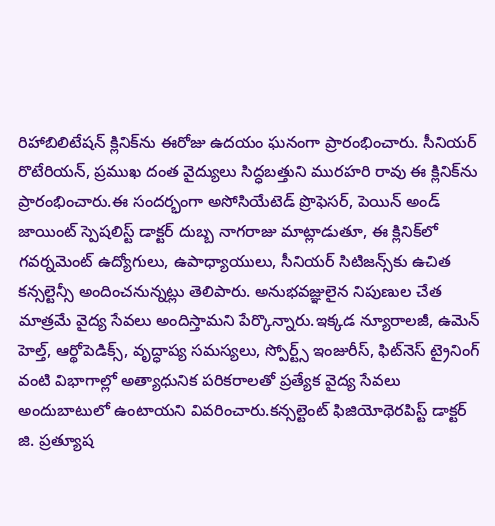రిహాబిలిటేషన్ క్లినిక్‌ను ఈరోజు ఉదయం ఘనంగా ప్రారంభించారు. సీనియర్ రొటేరియన్, ప్రముఖ దంత వైద్యులు సిద్ధబత్తుని మురహరి రావు ఈ క్లినిక్‌ను ప్రారంభించారు.ఈ సందర్భంగా అసోసియేటెడ్ ప్రొఫెసర్, పెయిన్ అండ్ జాయింట్ స్పెషలిస్ట్ డాక్టర్ దుబ్బ నాగరాజు మాట్లాడుతూ, ఈ క్లినిక్‌లో గవర్నమెంట్ ఉద్యోగులు, ఉపాధ్యాయులు, సీనియర్ సిటిజన్స్‌కు ఉచిత కన్సల్టెన్సీ అందించనున్నట్లు తెలిపారు. అనుభవజ్ఞులైన నిపుణుల చేత మాత్రమే వైద్య సేవలు అందిస్తామని పేర్కొన్నారు.ఇక్కడ న్యూరాలజీ, ఉమెన్ హెల్త్, ఆర్థోపెడిక్స్, వృద్ధాప్య సమస్యలు, స్పోర్ట్స్ ఇంజురీస్, ఫిట్‌నెస్ ట్రైనింగ్ వంటి విభాగాల్లో అత్యాధునిక పరికరాలతో ప్రత్యేక వైద్య సేవలు అందుబాటులో ఉంటాయని వివరించారు.కన్సల్టెంట్ ఫిజియోథెరపిస్ట్ డాక్టర్ జి. ప్రత్యూష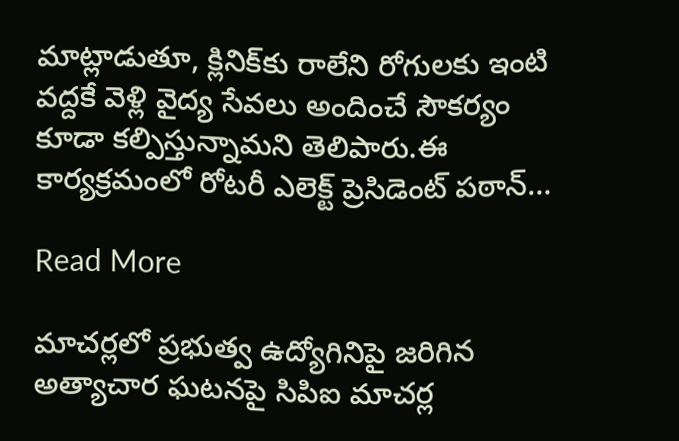మాట్లాడుతూ, క్లినిక్‌కు రాలేని రోగులకు ఇంటి వద్దకే వెళ్లి వైద్య సేవలు అందించే సౌకర్యం కూడా కల్పిస్తున్నామని తెలిపారు.ఈ కార్యక్రమంలో రోటరీ ఎలెక్ట్ ప్రెసిడెంట్ పఠాన్…

Read More

మాచర్లలో ప్రభుత్వ ఉద్యోగినిపై జరిగిన అత్యాచార ఘటనపై సిపిఐ మాచర్ల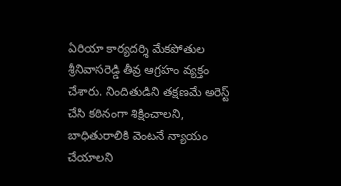ఏరియా కార్యదర్శి మేకపోతుల శ్రీనివాసరెడ్డి తీవ్ర ఆగ్రహం వ్యక్తం చేశారు. నిందితుడిని తక్షణమే అరెస్ట్ చేసి కఠినంగా శిక్షించాలని, బాధితురాలికి వెంటనే న్యాయం చేయాలని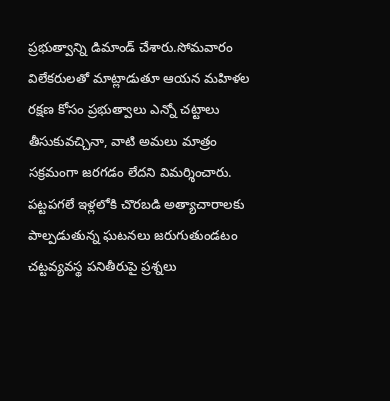ప్రభుత్వాన్ని డిమాండ్ చేశారు.సోమవారం విలేకరులతో మాట్లాడుతూ ఆయన మహిళల రక్షణ కోసం ప్రభుత్వాలు ఎన్నో చట్టాలు తీసుకువచ్చినా, వాటి అమలు మాత్రం సక్రమంగా జరగడం లేదని విమర్శించారు. పట్టపగలే ఇళ్లలోకి చొరబడి అత్యాచారాలకు పాల్పడుతున్న ఘటనలు జరుగుతుండటం చట్టవ్యవస్థ పనితీరుపై ప్రశ్నలు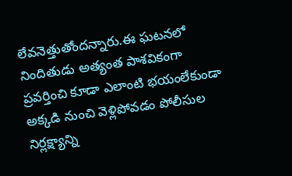లేవనెత్తుతోందన్నారు.ఈ ఘటనలో నిందితుడు అత్యంత పాశవికంగా ప్రవర్తించి కూడా ఎలాంటి భయంలేకుండా అక్కడి నుంచి వెళ్లిపోవడం పోలీసుల నిర్లక్ష్యాన్ని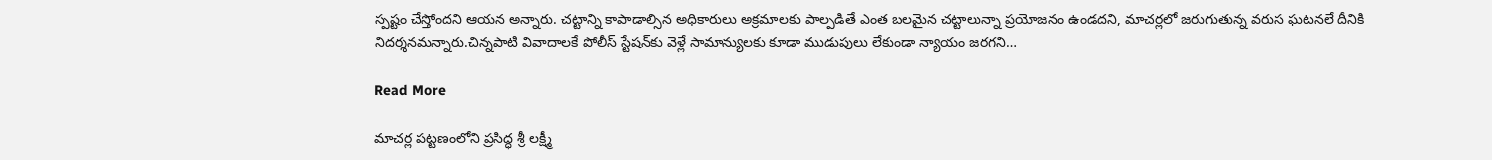స్పష్టం చేస్తోందని ఆయన అన్నారు. చట్టాన్ని కాపాడాల్సిన అధికారులు అక్రమాలకు పాల్పడితే ఎంత బలమైన చట్టాలున్నా ప్రయోజనం ఉండదని, మాచర్లలో జరుగుతున్న వరుస ఘటనలే దీనికి నిదర్శనమన్నారు.చిన్నపాటి వివాదాలకే పోలీస్ స్టేషన్‌కు వెళ్లే సామాన్యులకు కూడా ముడుపులు లేకుండా న్యాయం జరగని…

Read More

మాచర్ల పట్టణంలోని ప్రసిద్ధ శ్రీ లక్ష్మీ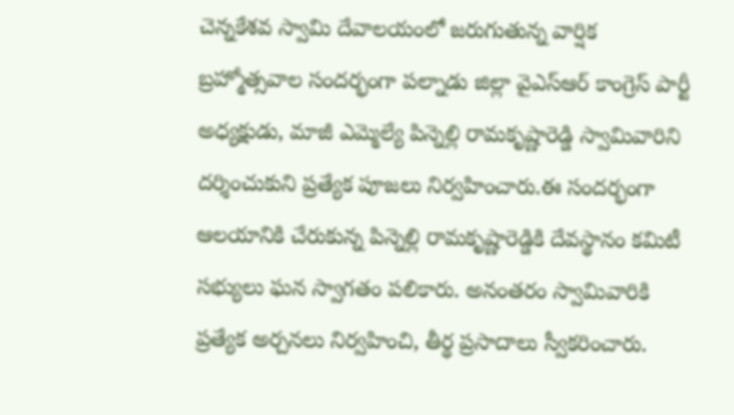చెన్నకేశవ స్వామి దేవాలయంలో జరుగుతున్న వార్షిక బ్రహ్మోత్సవాల సందర్భంగా పల్నాడు జిల్లా వైఎస్ఆర్ కాంగ్రెస్ పార్టీ అధ్యక్షుడు, మాజీ ఎమ్మెల్యే పిన్నెల్లి రామకృష్ణారెడ్డి స్వామివారిని దర్శించుకుని ప్రత్యేక పూజలు నిర్వహించారు.ఈ సందర్భంగా ఆలయానికి చేరుకున్న పిన్నెల్లి రామకృష్ణారెడ్డికి దేవస్థానం కమిటీ సభ్యులు ఘన స్వాగతం పలికారు. అనంతరం స్వామివారికి ప్రత్యేక అర్చనలు నిర్వహించి, తీర్థ ప్రసాదాలు స్వీకరించారు.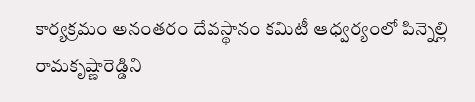కార్యక్రమం అనంతరం దేవస్థానం కమిటీ ఆధ్వర్యంలో పిన్నెల్లి రామకృష్ణారెడ్డిని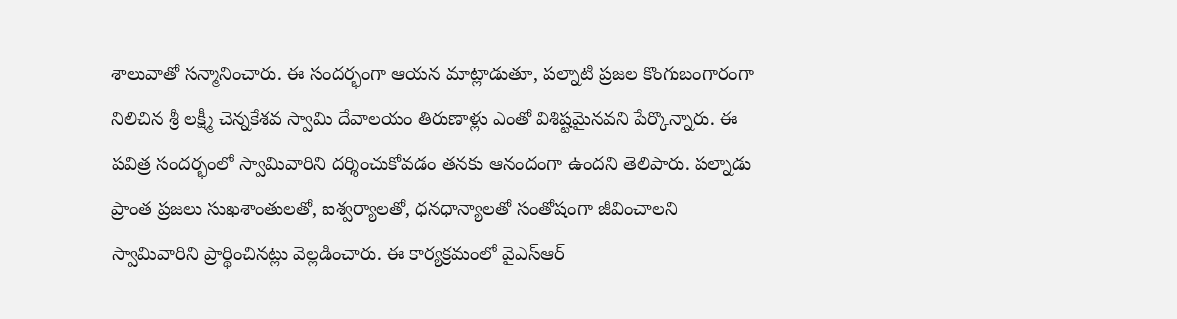శాలువాతో సన్మానించారు. ఈ సందర్భంగా ఆయన మాట్లాడుతూ, పల్నాటి ప్రజల కొంగుబంగారంగా నిలిచిన శ్రీ లక్ష్మీ చెన్నకేశవ స్వామి దేవాలయం తిరుణాళ్లు ఎంతో విశిష్టమైనవని పేర్కొన్నారు. ఈ పవిత్ర సందర్భంలో స్వామివారిని దర్శించుకోవడం తనకు ఆనందంగా ఉందని తెలిపారు. పల్నాడు ప్రాంత ప్రజలు సుఖశాంతులతో, ఐశ్వర్యాలతో, ధనధాన్యాలతో సంతోషంగా జీవించాలని స్వామివారిని ప్రార్థించినట్లు వెల్లడించారు. ఈ కార్యక్రమంలో వైఎస్ఆర్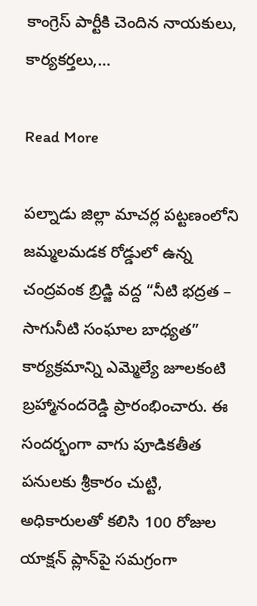కాంగ్రెస్ పార్టీకి చెందిన నాయకులు, కార్యకర్తలు,…

Read More

పల్నాడు జిల్లా మాచర్ల పట్టణంలోని జమ్మలమడక రోడ్డులో ఉన్న చంద్రవంక బ్రిడ్జి వద్ద “నీటి భద్రత – సాగునీటి సంఘాల బాధ్యత” కార్యక్రమాన్ని ఎమ్మెల్యే జూలకంటి బ్రహ్మానందరెడ్డి ప్రారంభించారు. ఈ సందర్భంగా వాగు పూడికతీత పనులకు శ్రీకారం చుట్టి, అధికారులతో కలిసి 100 రోజుల యాక్షన్ ప్లాన్‌పై సమగ్రంగా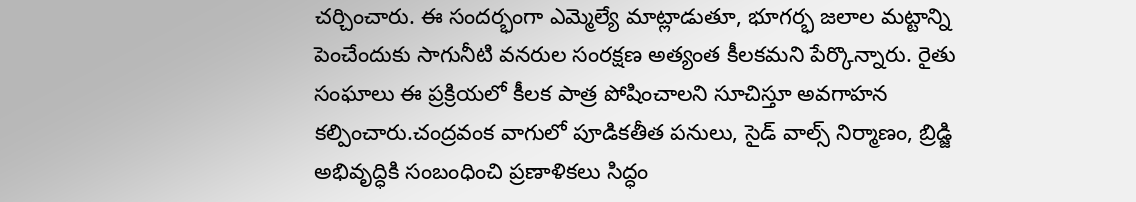చర్చించారు. ఈ సందర్భంగా ఎమ్మెల్యే మాట్లాడుతూ, భూగర్భ జలాల మట్టాన్ని పెంచేందుకు సాగునీటి వనరుల సంరక్షణ అత్యంత కీలకమని పేర్కొన్నారు. రైతు సంఘాలు ఈ ప్రక్రియలో కీలక పాత్ర పోషించాలని సూచిస్తూ అవగాహన కల్పించారు.చంద్రవంక వాగులో పూడికతీత పనులు, సైడ్ వాల్స్ నిర్మాణం, బ్రిడ్జి అభివృద్ధికి సంబంధించి ప్రణాళికలు సిద్ధం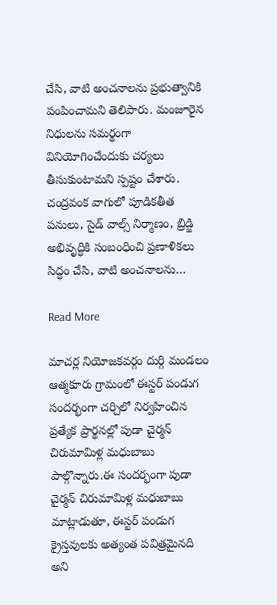చేసి, వాటి అంచనాలను ప్రభుత్వానికి పంపించామని తెలిపారు. మంజూరైన నిధులను సమర్థంగా వినియోగించేందుకు చర్యలు తీసుకుంటామని స్పష్టం చేశారు. చంద్రవంక వాగులో పూడికతీత పనులు, సైడ్ వాల్స్ నిర్మాణం, బ్రిడ్జి అభివృద్ధికి సంబంధించి ప్రణాళికలు సిద్ధం చేసి, వాటి అంచనాలను…

Read More

మాచర్ల నియోజకవర్గం దుర్గి మండలం ఆత్మకూరు గ్రామంలో ఈస్టర్ పండుగ సందర్భంగా చర్చిలో నిర్వహించిన ప్రత్యేక ప్రార్థనల్లో పుడా చైర్మన్ చిరుమామిళ్ల మధుబాబు పాల్గొన్నారు.ఈ సందర్భంగా పుడా చైర్మన్ చిరుమామిళ్ల మధుబాబు మాట్లాడుతూ, ఈస్టర్ పండుగ క్రైస్తవులకు అత్యంత పవిత్రమైనది అని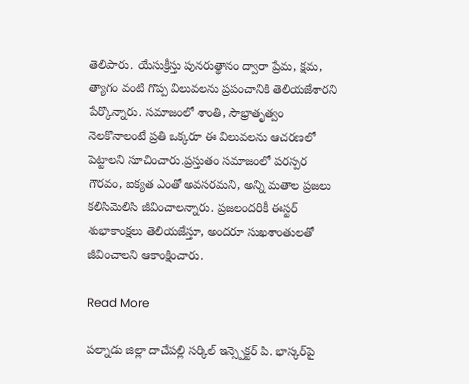తెలిపారు. యేసుక్రీస్తు పునరుత్థానం ద్వారా ప్రేమ, క్షమ, త్యాగం వంటి గొప్ప విలువలను ప్రపంచానికి తెలియజేశారని పేర్కొన్నారు. సమాజంలో శాంతి, సౌభ్రాతృత్వం నెలకొనాలంటే ప్రతి ఒక్కరూ ఈ విలువలను ఆచరణలో పెట్టాలని సూచించారు.ప్రస్తుతం సమాజంలో పరస్పర గౌరవం, ఐక్యత ఎంతో అవసరమని, అన్ని మతాల ప్రజలు కలిసిమెలిసి జీవించాలన్నారు. ప్రజలందరికీ ఈస్టర్ శుభాకాంక్షలు తెలియజేస్తూ, అందరూ సుఖశాంతులతో జీవించాలని ఆకాంక్షించారు.

Read More

పల్నాడు జిల్లా దాచేపల్లి సర్కిల్ ఇన్స్పెక్టర్ పి. భాస్కర్‌పై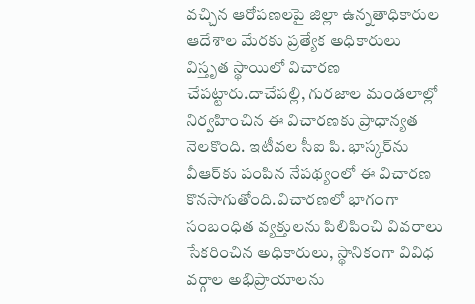వచ్చిన ఆరోపణలపై జిల్లా ఉన్నతాధికారుల ఆదేశాల మేరకు ప్రత్యేక అధికారులు విస్తృత స్థాయిలో విచారణ చేపట్టారు.దాచేపల్లి, గురజాల మండలాల్లో నిర్వహించిన ఈ విచారణకు ప్రాధాన్యత నెలకొంది. ఇటీవల సీఐ పి. భాస్కర్‌ను వీఆర్‌కు పంపిన నేపథ్యంలో ఈ విచారణ కొనసాగుతోంది.విచారణలో భాగంగా సంబంధిత వ్యక్తులను పిలిపించి వివరాలు సేకరించిన అధికారులు, స్థానికంగా వివిధ వర్గాల అభిప్రాయాలను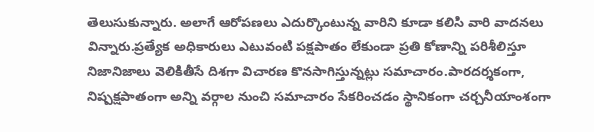తెలుసుకున్నారు. అలాగే ఆరోపణలు ఎదుర్కొంటున్న వారిని కూడా కలిసి వారి వాదనలు విన్నారు.ప్రత్యేక అధికారులు ఎటువంటి పక్షపాతం లేకుండా ప్రతి కోణాన్ని పరిశీలిస్తూ నిజానిజాలు వెలికితీసే దిశగా విచారణ కొనసాగిస్తున్నట్లు సమాచారం.పారదర్శకంగా, నిష్పక్షపాతంగా అన్ని వర్గాల నుంచి సమాచారం సేకరించడం స్థానికంగా చర్చనీయాంశంగా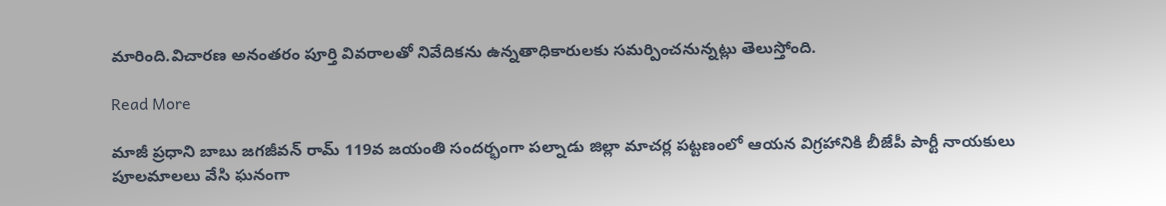మారింది.విచారణ అనంతరం పూర్తి వివరాలతో నివేదికను ఉన్నతాధికారులకు సమర్పించనున్నట్లు తెలుస్తోంది.

Read More

మాజీ ప్రధాని బాబు జగజీవన్ రామ్ 119వ జయంతి సందర్భంగా పల్నాడు జిల్లా మాచర్ల పట్టణంలో ఆయన విగ్రహానికి బీజేపీ పార్టీ నాయకులు పూలమాలలు వేసి ఘనంగా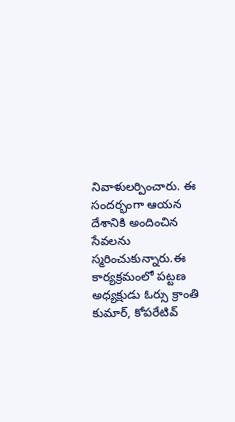నివాళులర్పించారు. ఈ సందర్భంగా ఆయన దేశానికి అందించిన సేవలను స్మరించుకున్నారు.ఈ కార్యక్రమంలో పట్టణ అధ్యక్షుడు ఓర్సు క్రాంతి కుమార్, కోపరేటివ్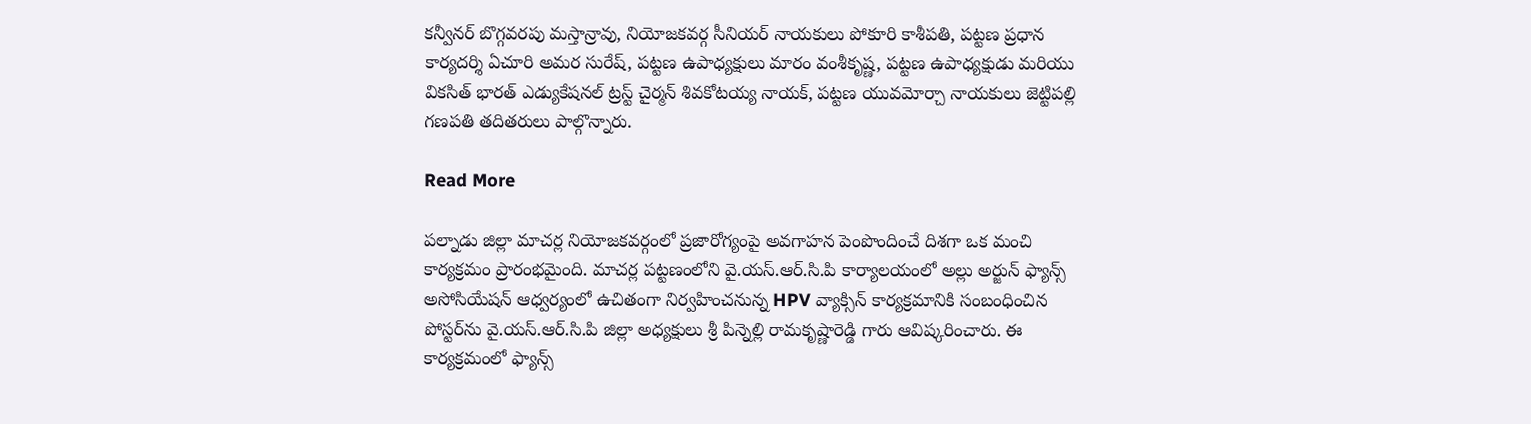కన్వీనర్ బొగ్గవరపు మస్తాన్రావు, నియోజకవర్గ సీనియర్ నాయకులు పోకూరి కాశీపతి, పట్టణ ప్రధాన కార్యదర్శి ఏచూరి అమర సురేష్, పట్టణ ఉపాధ్యక్షులు మారం వంశీకృష్ణ, పట్టణ ఉపాధ్యక్షుడు మరియు వికసిత్ భారత్ ఎడ్యుకేషనల్ ట్రస్ట్ చైర్మన్ శివకోటయ్య నాయక్, పట్టణ యువమోర్చా నాయకులు జెట్టిపల్లి గణపతి తదితరులు పాల్గొన్నారు.

Read More

పల్నాడు జిల్లా మాచర్ల నియోజకవర్గంలో ప్రజారోగ్యంపై అవగాహన పెంపొందించే దిశగా ఒక మంచి కార్యక్రమం ప్రారంభమైంది. మాచర్ల పట్టణంలోని వై.యస్.ఆర్.సి.పి కార్యాలయంలో అల్లు అర్జున్ ఫ్యాన్స్ అసోసియేషన్ ఆధ్వర్యంలో ఉచితంగా నిర్వహించనున్న HPV వ్యాక్సిన్ కార్యక్రమానికి సంబంధించిన పోస్టర్‌ను వై.యస్.ఆర్.సి.పి జిల్లా అధ్యక్షులు శ్రీ పిన్నెల్లి రామకృష్ణారెడ్డి గారు ఆవిష్కరించారు. ఈ కార్యక్రమంలో ఫ్యాన్స్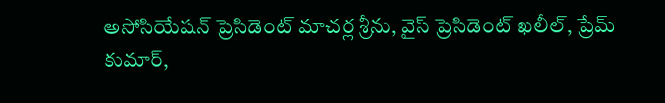అసోసియేషన్ ప్రెసిడెంట్ మాచర్ల శ్రీను, వైస్ ప్రెసిడెంట్ ఖలీల్, ప్రేమ్ కుమార్,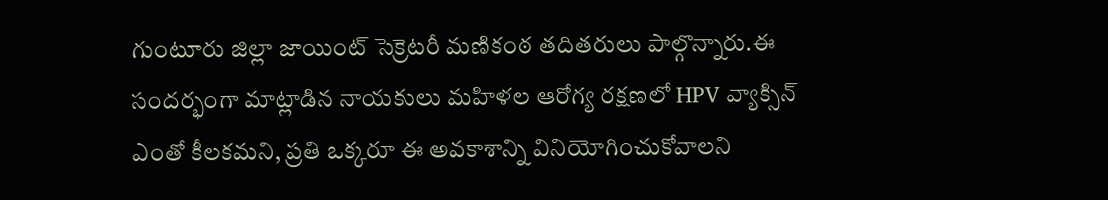గుంటూరు జిల్లా జాయింట్ సెక్రెటరీ మణికంఠ తదితరులు పాల్గొన్నారు.ఈ సందర్భంగా మాట్లాడిన నాయకులు మహిళల ఆరోగ్య రక్షణలో HPV వ్యాక్సిన్ ఎంతో కీలకమని, ప్రతి ఒక్కరూ ఈ అవకాశాన్ని వినియోగించుకోవాలని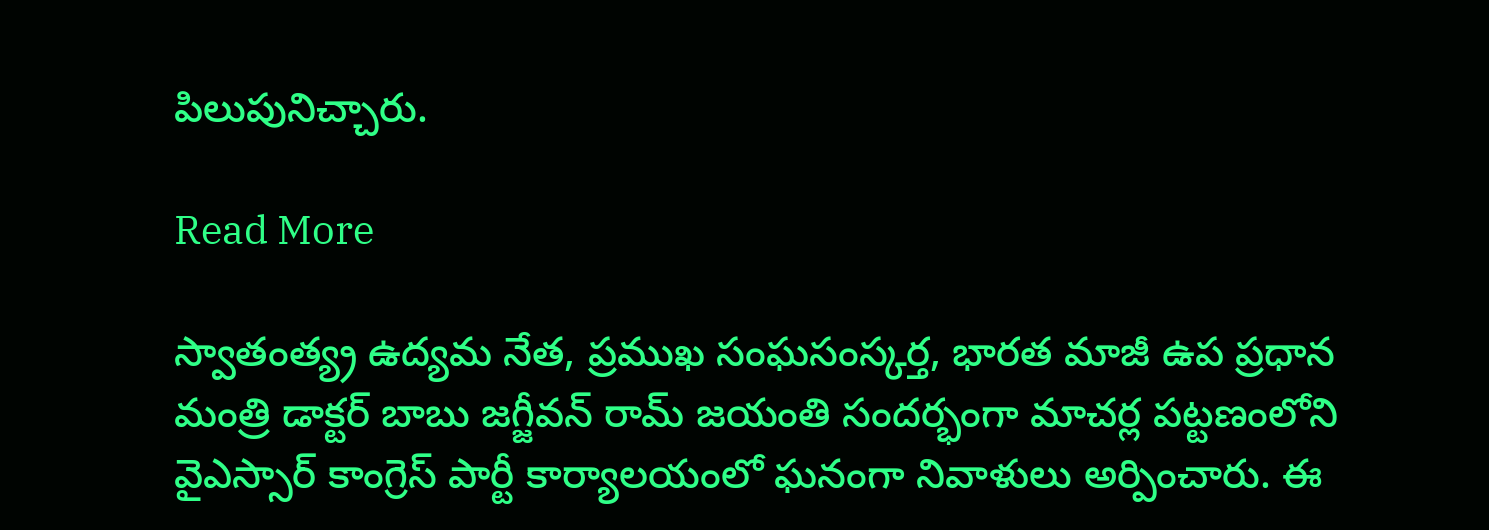పిలుపునిచ్చారు.

Read More

స్వాతంత్య్ర ఉద్యమ నేత, ప్రముఖ సంఘసంస్కర్త, భారత మాజీ ఉప ప్రధాన మంత్రి డాక్టర్ బాబు జగ్జీవన్ రామ్ జయంతి సందర్భంగా మాచర్ల పట్టణంలోని వైఎస్సార్ కాంగ్రెస్ పార్టీ కార్యాలయంలో ఘనంగా నివాళులు అర్పించారు. ఈ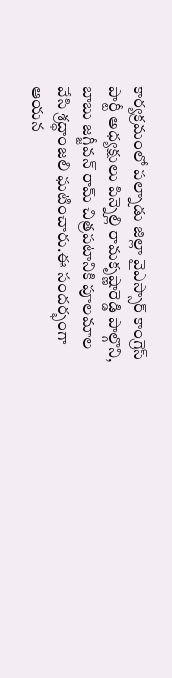కార్యక్రమంలో పల్నాడు జిల్లా వైఎస్సార్ కాంగ్రెస్ పార్టీ అధ్యక్షులు పిన్నెల్లి రామకృష్ణారెడ్డి పాల్గొని, బాబు జగ్జీవన్ రామ్ చిత్రపటానికి పూలమాల వేసి శ్రద్ధాంజలి ఘటించారు.ఈ సందర్భంగా ఆయన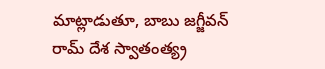మాట్లాడుతూ, బాబు జగ్జీవన్ రామ్ దేశ స్వాతంత్య్ర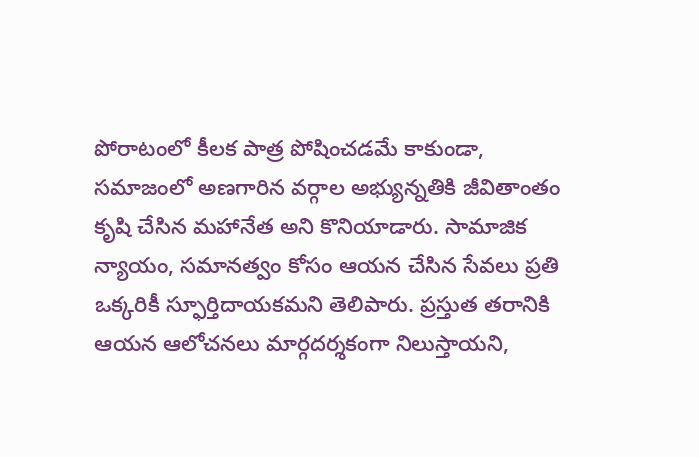పోరాటంలో కీలక పాత్ర పోషించడమే కాకుండా, సమాజంలో అణగారిన వర్గాల అభ్యున్నతికి జీవితాంతం కృషి చేసిన మహానేత అని కొనియాడారు. సామాజిక న్యాయం, సమానత్వం కోసం ఆయన చేసిన సేవలు ప్రతి ఒక్కరికీ స్ఫూర్తిదాయకమని తెలిపారు. ప్రస్తుత తరానికి ఆయన ఆలోచనలు మార్గదర్శకంగా నిలుస్తాయని,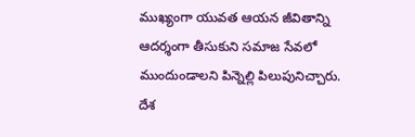ముఖ్యంగా యువత ఆయన జీవితాన్ని ఆదర్శంగా తీసుకుని సమాజ సేవలో ముందుండాలని పిన్నెల్లి పిలుపునిచ్చారు. దేశ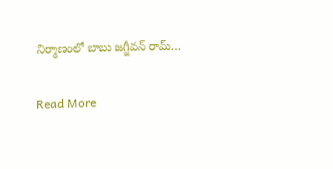నిర్మాణంలో బాబు జగ్జీవన్ రామ్…

Read More